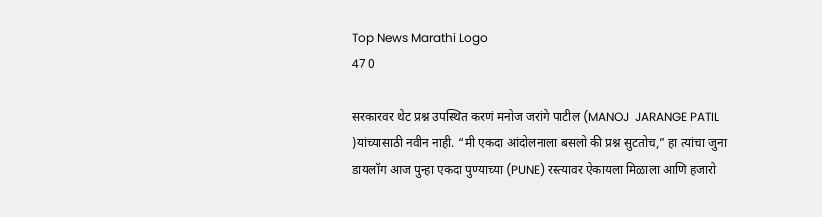Top News Marathi Logo
47 0

सरकारवर थेट प्रश्न उपस्थित करणं मनोज जरांगे पाटील (MANOJ  JARANGE PATIL )यांच्यासाठी नवीन नाही. “मी एकदा आंदोलनाला बसलो की प्रश्न सुटतोच,” हा त्यांचा जुना डायलॉग आज पुन्हा एकदा पुण्याच्या (PUNE) रस्त्यावर ऐकायला मिळाला आणि हजारो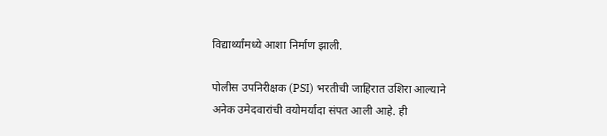विद्यार्थ्यांमध्ये आशा निर्माण झाली.

पोलीस उपनिरीक्षक (PSI) भरतीची जाहिरात उशिरा आल्याने अनेक उमेदवारांची वयोमर्यादा संपत आली आहे. ही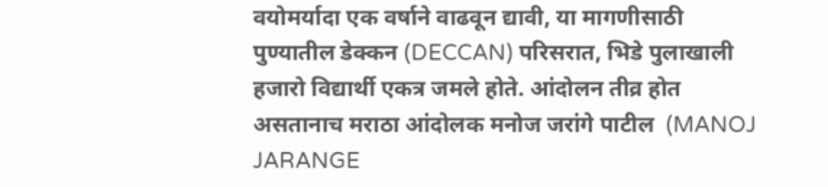वयोमर्यादा एक वर्षाने वाढवून द्यावी, या मागणीसाठी पुण्यातील डेक्कन (DECCAN) परिसरात, भिडे पुलाखाली हजारो विद्यार्थी एकत्र जमले होते. आंदोलन तीव्र होत असतानाच मराठा आंदोलक मनोज जरांगे पाटील  (MANOJ JARANGE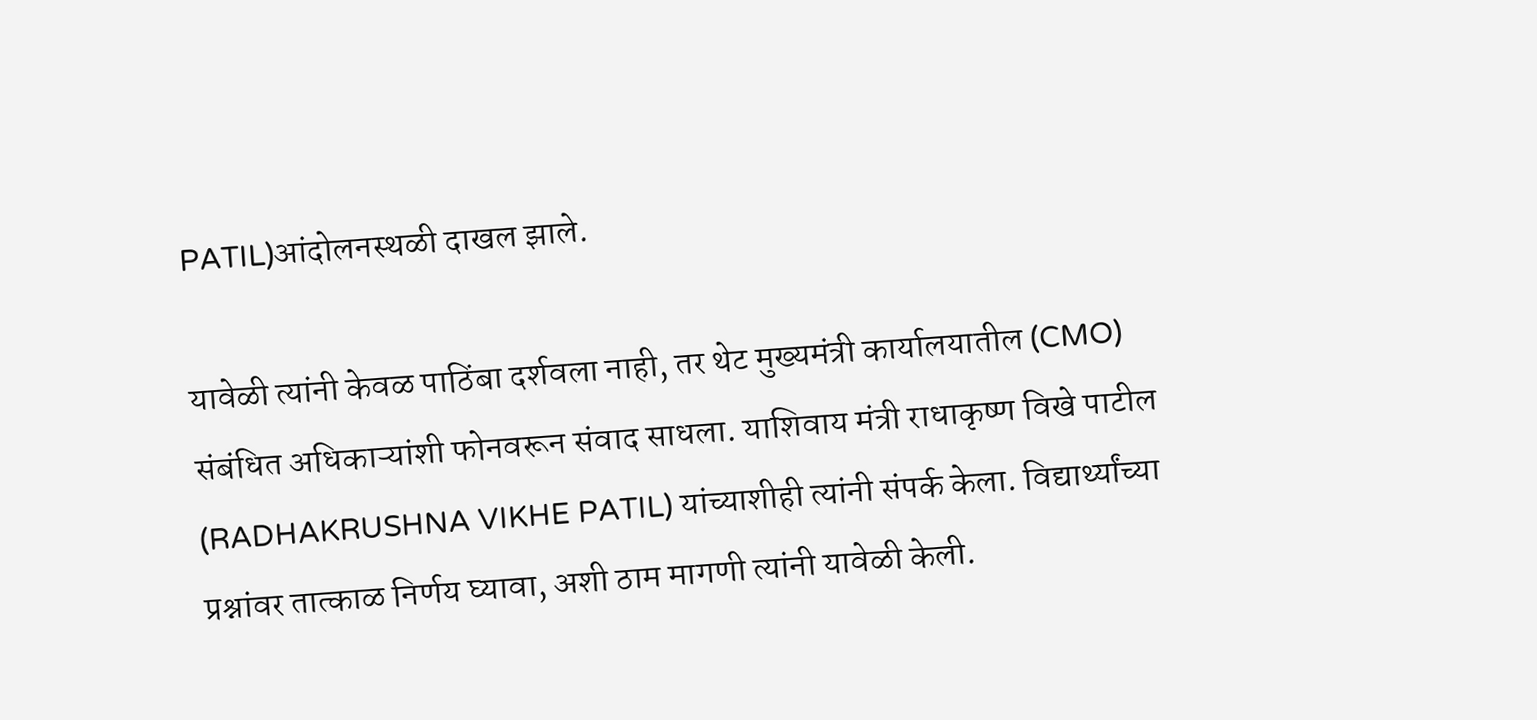PATIL)आंदोलनस्थळी दाखल झाले.

यावेळी त्यांनी केवळ पाठिंबा दर्शवला नाही, तर थेट मुख्यमंत्री कार्यालयातील (CMO) संबंधित अधिकाऱ्यांशी फोनवरून संवाद साधला. याशिवाय मंत्री राधाकृष्ण विखे पाटील (RADHAKRUSHNA VIKHE PATIL) यांच्याशीही त्यांनी संपर्क केला. विद्यार्थ्यांच्या प्रश्नांवर तात्काळ निर्णय घ्यावा, अशी ठाम मागणी त्यांनी यावेळी केली.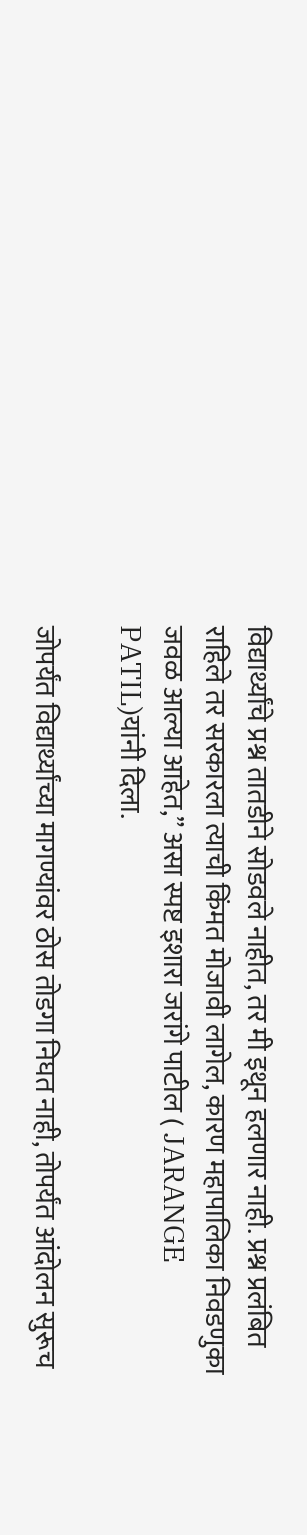विद्यार्थ्यांचे प्रश्न तातडीने सोडवले नाहीत, तर मी इथून हलणार नाही. प्रश्न प्रलंबित राहिले तर सरकारला त्याची किंमत मोजावी लागेल, कारण महापालिका निवडणुका जवळ आल्या आहेत,” असा स्पष्ट इशारा जरांगे पाटील ( JARANGE PATIL)यांनी दिला.

जोपर्यंत विद्यार्थ्यांच्या मागण्यांवर ठोस तोडगा निघत नाही, तोपर्यंत आंदोलन सुरूच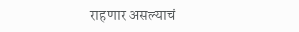राहणार असल्याचं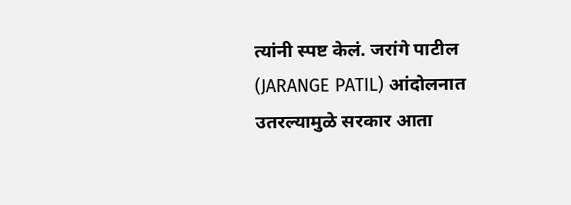त्यांनी स्पष्ट केलं. जरांगे पाटील (JARANGE PATIL) आंदोलनात उतरल्यामुळे सरकार आता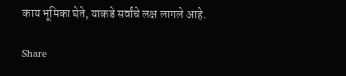काय भूमिका घेते, याकडे सर्वांचे लक्ष लागले आहे.

Share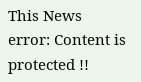This News
error: Content is protected !!